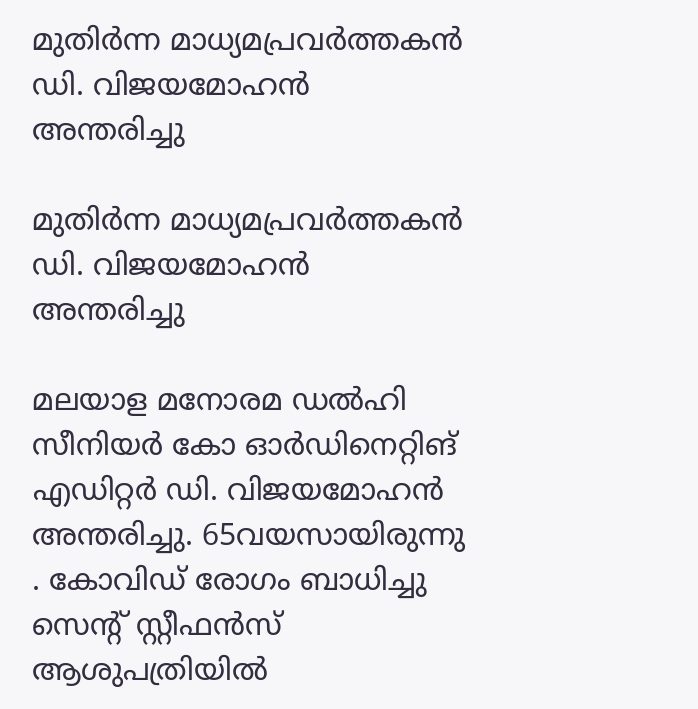മുതിര്‍ന്ന മാധ്യമപ്രവര്‍ത്തകന്‍ ഡി. വിജയമോഹന്‍ അന്തരിച്ചു

മുതിര്‍ന്ന മാധ്യമപ്രവര്‍ത്തകന്‍ ഡി. വിജയമോഹന്‍ അന്തരിച്ചു

മലയാള മനോരമ ഡല്‍ഹി സീനിയര്‍ കോ ഓര്‍ഡിനെറ്റിങ് എഡിറ്റര്‍ ഡി. വിജയമോഹന്‍ അന്തരിച്ചു. 65വയസായിരുന്നു . കോവിഡ് രോഗം ബാധിച്ചു സെന്റ് സ്റ്റീഫന്‍സ് ആശുപത്രിയില്‍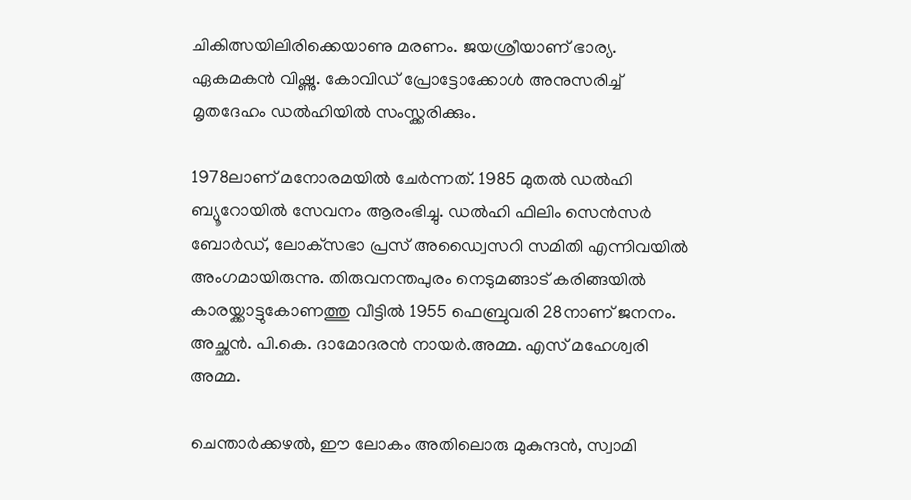ചികിത്സയിലിരിക്കെയാണു മരണം. ജയശ്രീയാണ് ഭാര്യ. ഏകമകന്‍ വിഷ്ണു. കോവിഡ് പ്രോട്ടോക്കോള്‍ അനുസരിച്ച്‌ മൃതദേഹം ഡല്‍ഹിയില്‍ സംസ്ക്കരിക്കും.

1978ലാണ് മനോരമയില്‍ ചേര്‍ന്നത്. 1985 മുതല്‍ ഡല്‍ഹി ബ്യൂറോയില്‍ സേവനം ആരംഭിച്ചു. ഡല്‍ഹി ഫിലിം സെന്‍സര്‍ ബോര്‍ഡ്, ലോക്‌സഭാ പ്രസ് അഡ്വൈസറി സമിതി എന്നിവയില്‍ അംഗമായിരുന്നു. തിരുവനന്തപുരം നെടുമങ്ങാട് കരിങ്ങയില്‍ കാരയ്ക്കാട്ടുകോണത്തു വീട്ടില്‍ 1955 ഫെബ്രുവരി 28നാണ് ജനനം. അച്ഛന്‍. പി.കെ. ദാമോദരന്‍ നായര്‍.അമ്മ. എസ് മഹേശ്വരി അമ്മ.

ചെന്താര്‍ക്കഴല്‍, ഈ ലോകം അതിലൊരു മുകുന്ദന്‍, സ്വാമി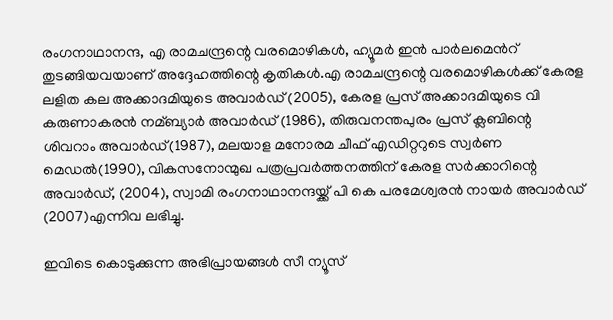രംഗനാഥാനന്ദ, എ രാമചന്ദ്രന്റെ വരമൊഴികള്‍, ഹ്യൂമര്‍ ഇന്‍ പാര്‍ലമെന്‍റ് തുടങ്ങിയവയാണ് അദ്ദേഹത്തിന്റെ കൃതികള്‍.എ രാമചന്ദ്രന്റെ വരമൊഴികള്‍ക്ക് കേരള ലളിത കല അക്കാദമിയുടെ അവാര്‍ഡ് (2005), കേരള പ്രസ് അക്കാദമിയുടെ വി കരുണാകരന്‍ നമ്ബ്യാര്‍ അവാര്‍ഡ് (1986), തിരുവനന്തപുരം പ്രസ് ക്ലബിന്റെ ശിവറാം അവാര്‍ഡ്(1987), മലയാള മനോരമ ചീഫ് എഡിറ്ററുടെ സ്വര്‍ണ മെഡല്‍(1990), വികസനോന്മുഖ പത്രപ്രവര്‍ത്തനത്തിന് കേരള സര്‍ക്കാറിന്റെ അവാര്‍ഡ്, (2004), സ്വാമി രംഗനാഥാനന്ദയ്ക്ക് പി കെ പരമേശ്വരന്‍ നായര്‍ അവാര്‍ഡ് (2007)എന്നിവ ലഭിച്ചു.

ഇവിടെ കൊടുക്കുന്ന അഭിപ്രായങ്ങള്‍ സീ ന്യൂസ്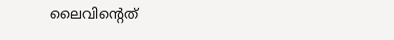ലൈവിന്റെത്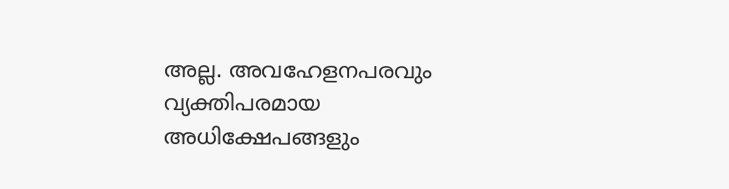അല്ല. അവഹേളനപരവും വ്യക്തിപരമായ അധിക്ഷേപങ്ങളും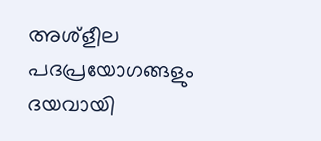അശ്‌ളീല പദപ്രയോഗങ്ങളും ദയവായി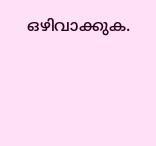ഒഴിവാക്കുക.